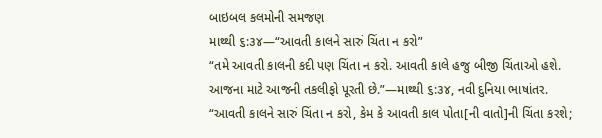બાઇબલ કલમોની સમજણ
માથ્થી ૬:૩૪—“આવતી કાલને સારું ચિંતા ન કરો”
“તમે આવતી કાલની કદી પણ ચિંતા ન કરો. આવતી કાલે હજુ બીજી ચિંતાઓ હશે. આજના માટે આજની તકલીફો પૂરતી છે.”—માથ્થી ૬:૩૪, નવી દુનિયા ભાષાંતર.
“આવતી કાલને સારું ચિંતા ન કરો, કેમ કે આવતી કાલ પોતા[ની વાતો]ની ચિંતા કરશે;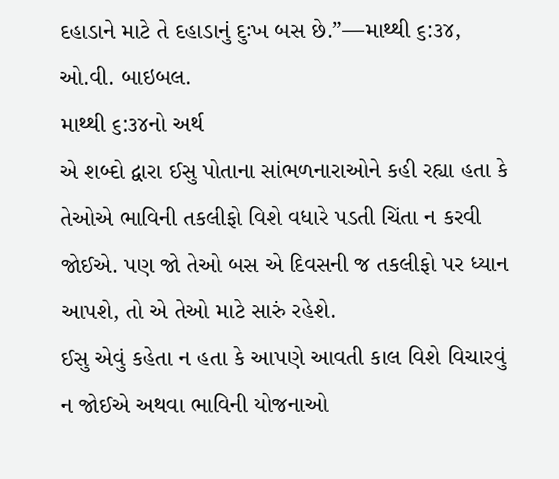દહાડાને માટે તે દહાડાનું દુઃખ બસ છે.”—માથ્થી ૬:૩૪, ઓ.વી. બાઇબલ.
માથ્થી ૬:૩૪નો અર્થ
એ શબ્દો દ્વારા ઈસુ પોતાના સાંભળનારાઓને કહી રહ્યા હતા કે તેઓએ ભાવિની તકલીફો વિશે વધારે પડતી ચિંતા ન કરવી જોઈએ. પણ જો તેઓ બસ એ દિવસની જ તકલીફો પર ધ્યાન આપશે, તો એ તેઓ માટે સારું રહેશે.
ઈસુ એવું કહેતા ન હતા કે આપણે આવતી કાલ વિશે વિચારવું ન જોઈએ અથવા ભાવિની યોજનાઓ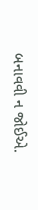બનાવવી ન જોઈએ.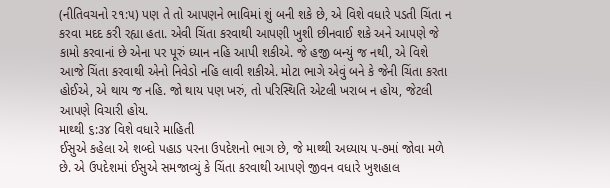(નીતિવચનો ૨૧:૫) પણ તે તો આપણને ભાવિમાં શું બની શકે છે, એ વિશે વધારે પડતી ચિંતા ન કરવા મદદ કરી રહ્યા હતા. એવી ચિંતા કરવાથી આપણી ખુશી છીનવાઈ શકે અને આપણે જે કામો કરવાનાં છે એના પર પૂરું ધ્યાન નહિ આપી શકીએ. જે હજી બન્યું જ નથી, એ વિશે આજે ચિંતા કરવાથી એનો નિવેડો નહિ લાવી શકીએ. મોટા ભાગે એવું બને કે જેની ચિંતા કરતા હોઈએ, એ થાય જ નહિ. જો થાય પણ ખરું, તો પરિસ્થિતિ એટલી ખરાબ ન હોય, જેટલી આપણે વિચારી હોય.
માથ્થી ૬:૩૪ વિશે વધારે માહિતી
ઈસુએ કહેલા એ શબ્દો પહાડ પરના ઉપદેશનો ભાગ છે, જે માથ્થી અધ્યાય ૫-૭માં જોવા મળે છે. એ ઉપદેશમાં ઈસુએ સમજાવ્યું કે ચિંતા કરવાથી આપણે જીવન વધારે ખુશહાલ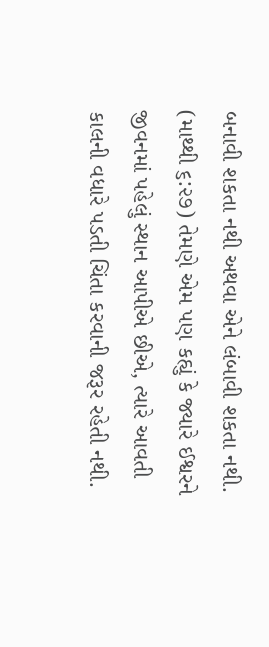બનાવી શકતા નથી અથવા એને લંબાવી શકતા નથી. (માથ્થી ૬:૨૭) તેમણે એમ પણ કહ્યું કે જ્યારે ઈશ્વરને જીવનમાં પહેલું સ્થાન આપીએ છીએ, ત્યારે આવતી કાલની વધારે પડતી ચિંતા કરવાની જરૂર રહેતી નથી.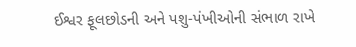ઈશ્વર ફૂલછોડની અને પશુ-પંખીઓની સંભાળ રાખે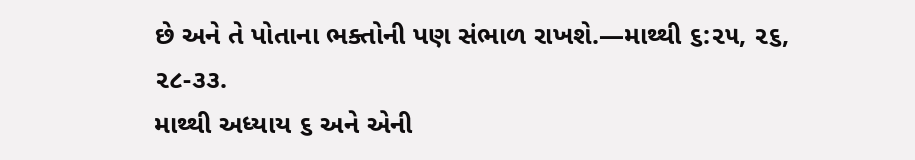છે અને તે પોતાના ભક્તોની પણ સંભાળ રાખશે.—માથ્થી ૬:૨૫, ૨૬, ૨૮-૩૩.
માથ્થી અધ્યાય ૬ અને એની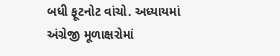બધી ફૂટનોટ વાંચો. અધ્યાયમાં અંગ્રેજી મૂળાક્ષરોમાં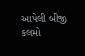આપેલી બીજી કલમો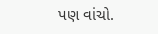પણ વાંચો.